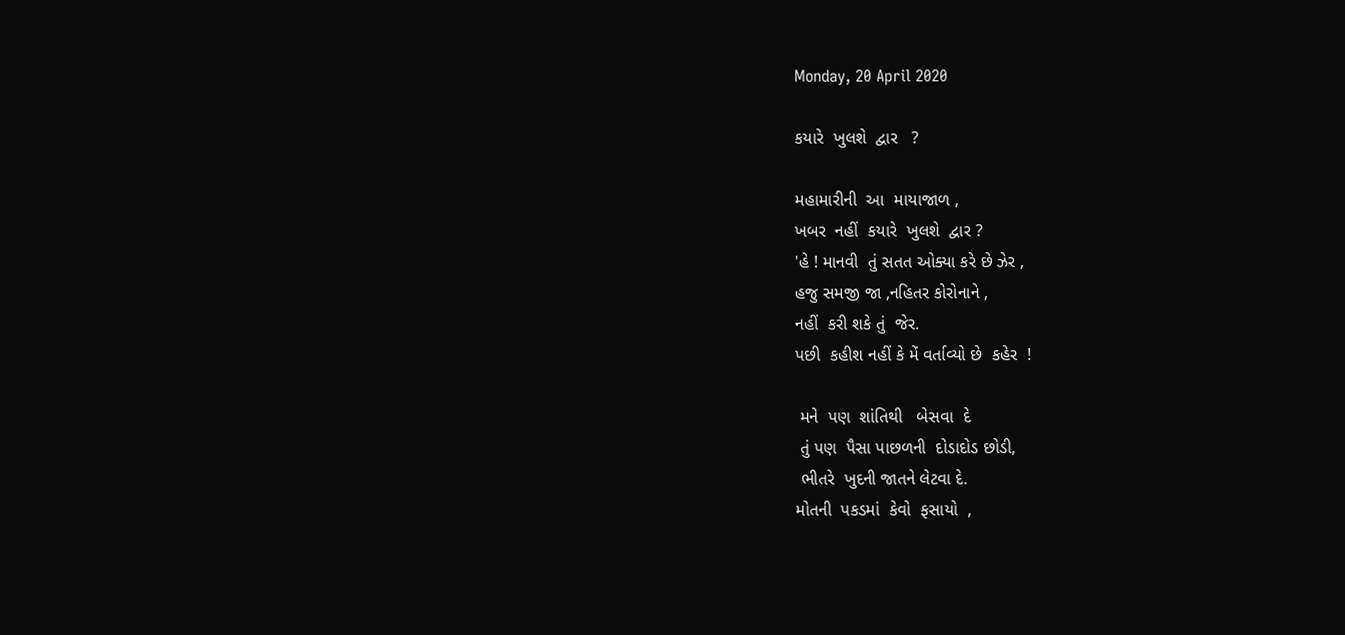Monday, 20 April 2020

કયારે  ખુલશે  દ્વાર   ?

મહામારીની  આ  માયાજાળ ,
ખબર  નહીં  કયારે  ખુલશે  દ્વાર ?
'હે ! માનવી  તું સતત ઓક્યા કરે છે ઝેર ,
હજુ સમજી જા ,નહિતર કોરોનાને ,
નહીં  કરી શકે તું  જેર.
પછી  કહીશ નહીં કે મેં વર્તાવ્યો છે  કહેર  !

 મને  પણ  શાંતિથી   બેસવા  દે
 તું પણ  પૈસા પાછળની  દોડાદોડ છોડી,
 ભીતરે  ખુદની જાતને લેટવા દે.
મોતની  પકડમાં  કેવો  ફસાયો  ,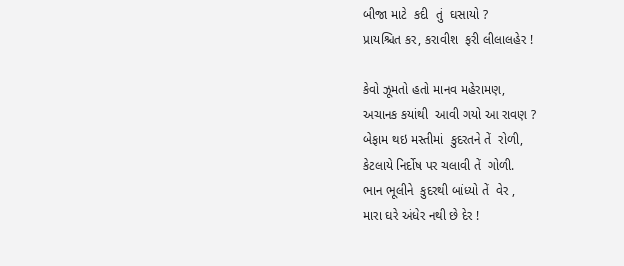બીજા માટે  કદી  તું  ઘસાયો ?
પ્રાયશ્ચિત કર, કરાવીશ  ફરી લીલાલહેર !

કેવો ઝૂમતો હતો માનવ મહેરામણ,
અચાનક કયાંથી  આવી ગયો આ રાવણ ?
બેફામ થઇ મસ્તીમાં  કુદરતને તેં  રોળી,
કેટલાયે નિર્દોષ પર ચલાવી તેં  ગોળી.
ભાન ભૂલીને  કુદરથી બાંધ્યો તેં  વેર ,
મારા ઘરે અંધેર નથી છે દેર !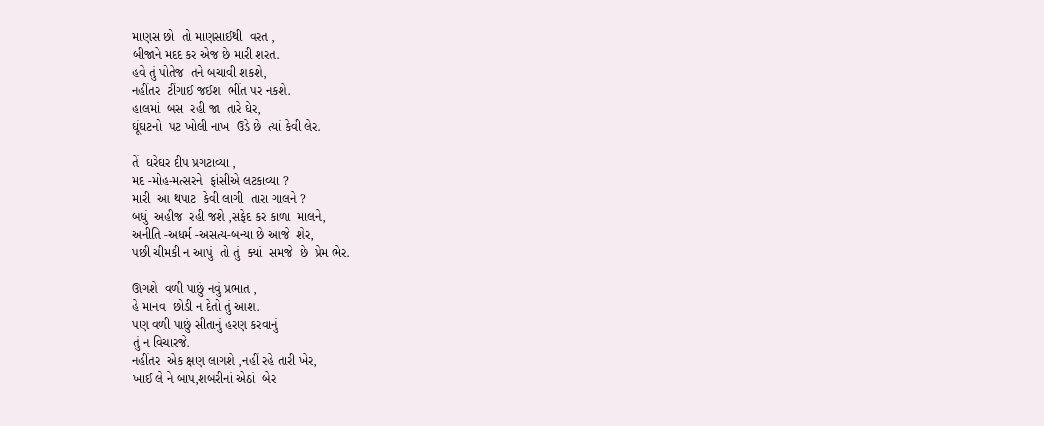માણસ છો  તો માણસાઈથી  વરત ,
બીજાને મદદ કર એજ છે મારી શરત.
હવે તું પોતેજ  તને બચાવી શકશે,
નહીંતર  ટીંગાઈ જઈશ  ભીંત પર નકશે.
હાલમાં  બસ  રહી જા  તારે ઘેર,
ઘૂંઘટનો  પટ ખોલી નાખ  ઉડે છે  ત્યાં કેવી લેર.

તેં  ઘરેઘર દીપ પ્રગટાવ્યા ,
મદ -મોહ-મત્સરને  ફાંસીએ લટકાવ્યા ?
મારી  આ થપાટ  કેવી લાગી  તારા ગાલને ?
બધું  અહીજ  રહી જશે ,સફેદ કર કાળા  માલને,
અનીતિ -અધર્મ -અસત્ય-બન્યા છે આજે  શેર,
પછી ચીમકી ન આપું  તો તું  ક્યાં  સમજે  છે  પ્રેમ ભેર.

ઊગશે  વળી પાછું નવું પ્રભાત ,
હે માનવ  છોડી ન દેતો તું આશ.
પણ વળી પાછું સીતાનું હરણ કરવાનું
તું ન વિચારજે.
નહીંતર  એક ક્ષણ લાગશે ,નહીં રહે તારી ખેર,
ખાઈ લે ને બાપ,શબરીનાં એઠાં  બેર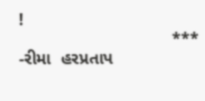!
                                ***
-રીમા  હરપ્રતાપ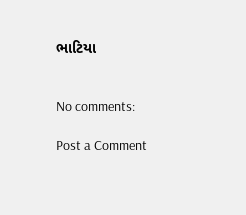ભાટિયા


No comments:

Post a Comment